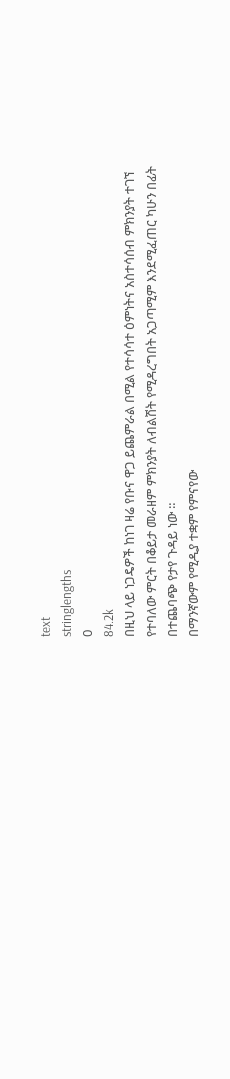text
stringlengths
0
84.2k
በዚህ ላይ ነጋዴዎች ከነገ ዛሬ የቡና ዋጋ ይጨምራል በሚል የተሳሳተ ዕምነትና አስተሳሰብ ምክንያት ተገኘ የተባለው ምርት በቆይታ መራዘም ምክንያት ለብልሽት የሚዳረግበት አጋጣሚም እንደሚፈጠር ካሁን በፊት በተጨባጭ የታየ ጉዳይ ነው ።
በማንኛውም የሚዲያ ተቋም የምናየው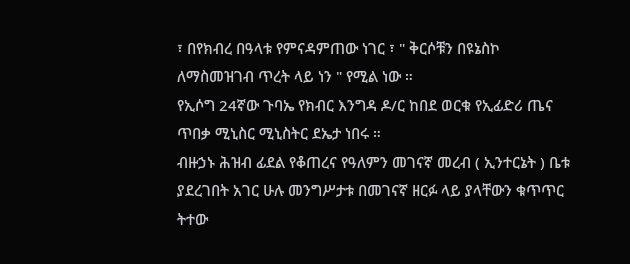፣ በየክብረ በዓላቱ የምናዳምጠው ነገር ፣ " ቅርሶቹን በዩኔስኮ ለማስመዝገብ ጥረት ላይ ነን " የሚል ነው ።
የኢሶግ 24ኛው ጉባኤ የክብር እንግዳ ዶ/ር ከበደ ወርቁ የኢፊድሪ ጤና ጥበቃ ሚኒስር ሚኒስትር ደኤታ ነበሩ ።
ብዙኃኑ ሕዝብ ፊደል የቆጠረና የዓለምን መገናኛ መረብ ( ኢንተርኔት ) ቤቱ ያደረገበት አገር ሁሉ መንግሥታቱ በመገናኛ ዘርፉ ላይ ያላቸውን ቁጥጥር ትተው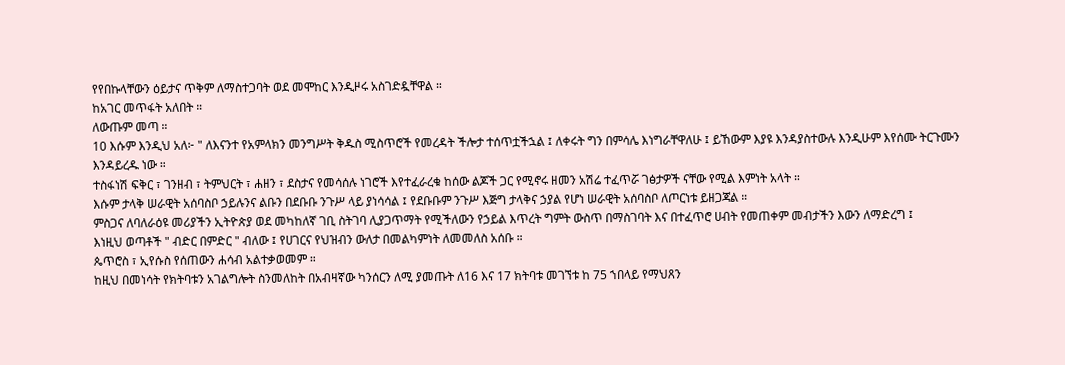የየበኩላቸውን ዕይታና ጥቅም ለማስተጋባት ወደ መሞከር እንዲዞሩ አስገድዷቸዋል ።
ከአገር መጥፋት አለበት ።
ለውጡም መጣ ።
10 እሱም እንዲህ አለ፦ " ለእናንተ የአምላክን መንግሥት ቅዱስ ሚስጥሮች የመረዳት ችሎታ ተሰጥቷችኋል ፤ ለቀሩት ግን በምሳሌ እነግራቸዋለሁ ፤ ይኸውም እያዩ እንዳያስተውሉ እንዲሁም እየሰሙ ትርጉሙን እንዳይረዱ ነው ።
ተስፋነሽ ፍቅር ፣ ገንዘብ ፣ ትምህርት ፣ ሐዘን ፣ ደስታና የመሳሰሉ ነገሮች እየተፈራረቁ ከሰው ልጆች ጋር የሚኖሩ ዘመን አሽሬ ተፈጥሯ ገፅታዎች ናቸው የሚል እምነት አላት ።
እሱም ታላቅ ሠራዊት አሰባስቦ ኃይሉንና ልቡን በደቡቡ ንጉሥ ላይ ያነሳሳል ፤ የደቡቡም ንጉሥ እጅግ ታላቅና ኃያል የሆነ ሠራዊት አሰባስቦ ለጦርነቱ ይዘጋጃል ።
ምስጋና ለባለራዕዩ መሪያችን ኢትዮጵያ ወደ መካከለኛ ገቢ ስትገባ ሊያጋጥማት የሚችለውን የኃይል እጥረት ግምት ውስጥ በማስገባት እና በተፈጥሮ ሀብት የመጠቀም መብታችን እውን ለማድረግ ፤
እነዚህ ወጣቶች " ብድር በምድር " ብለው ፤ የሀገርና የህዝብን ውለታ በመልካምነት ለመመለስ አሰቡ ።
ጴጥሮስ ፣ ኢየሱስ የሰጠውን ሐሳብ አልተቃወመም ።
ከዚህ በመነሳት የክትባቱን አገልግሎት ስንመለከት በአብዛኛው ካንሰርን ለሚ ያመጡት ለ16 እና 17 ክትባቱ መገኘቱ ከ 75 ኀበላይ የማህጸን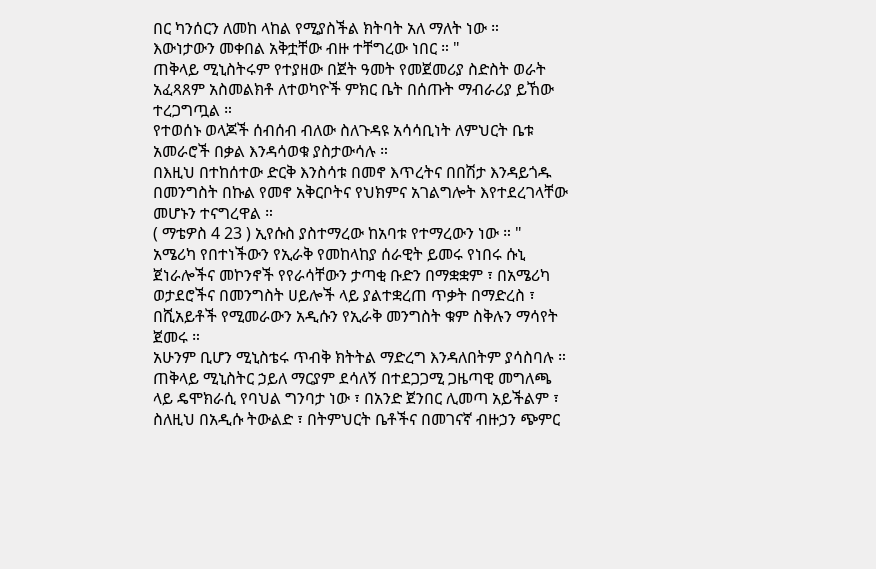በር ካንሰርን ለመከ ላከል የሚያስችል ክትባት አለ ማለት ነው ።
እውነታውን መቀበል አቅቷቸው ብዙ ተቸግረው ነበር ። "
ጠቅላይ ሚኒስትሩም የተያዘው በጀት ዓመት የመጀመሪያ ስድስት ወራት አፈጻጸም አስመልክቶ ለተወካዮች ምክር ቤት በሰጡት ማብራሪያ ይኸው ተረጋግጧል ።
የተወሰኑ ወላጆች ሰብሰብ ብለው ስለጉዳዩ አሳሳቢነት ለምህርት ቤቱ አመራሮች በቃል እንዳሳወቁ ያስታውሳሉ ።
በእዚህ በተከሰተው ድርቅ እንስሳቱ በመኖ እጥረትና በበሽታ እንዳይጎዱ በመንግስት በኩል የመኖ አቅርቦትና የህክምና አገልግሎት እየተደረገላቸው መሆኑን ተናግረዋል ።
( ማቴዎስ 4 23 ) ኢየሱስ ያስተማረው ከአባቱ የተማረውን ነው ። "
አሜሪካ የበተነችውን የኢራቅ የመከላከያ ሰራዊት ይመሩ የነበሩ ሱኒ ጀነራሎችና መኮንኖች የየራሳቸውን ታጣቂ ቡድን በማቋቋም ፣ በአሜሪካ ወታደሮችና በመንግስት ሀይሎች ላይ ያልተቋረጠ ጥቃት በማድረስ ፣ በሺአይቶች የሚመራውን አዲሱን የኢራቅ መንግስት ቁም ስቅሉን ማሳየት ጀመሩ ።
አሁንም ቢሆን ሚኒስቴሩ ጥብቅ ክትትል ማድረግ እንዳለበትም ያሳስባሉ ።
ጠቅላይ ሚኒስትር ኃይለ ማርያም ደሳለኝ በተደጋጋሚ ጋዜጣዊ መግለጫ ላይ ዴሞክራሲ የባህል ግንባታ ነው ፣ በአንድ ጀንበር ሊመጣ አይችልም ፣ ስለዚህ በአዲሱ ትውልድ ፣ በትምህርት ቤቶችና በመገናኛ ብዙኃን ጭምር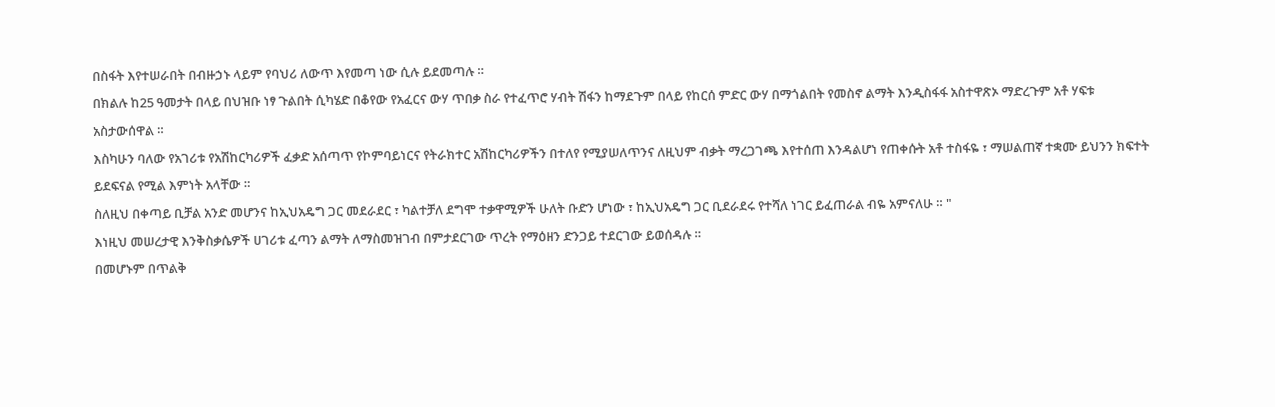በስፋት እየተሠራበት በብዙኃኑ ላይም የባህሪ ለውጥ እየመጣ ነው ሲሉ ይደመጣሉ ።
በክልሉ ከ25 ዓመታት በላይ በህዝቡ ነፃ ጉልበት ሲካሄድ በቆየው የአፈርና ውሃ ጥበቃ ስራ የተፈጥሮ ሃብት ሽፋን ከማደጉም በላይ የከርሰ ምድር ውሃ በማጎልበት የመስኖ ልማት እንዲስፋፋ አስተዋጽኦ ማድረጉም አቶ ሃፍቱ አስታውሰዋል ።
እስካሁን ባለው የአገሪቱ የአሽከርካሪዎች ፈቃድ አሰጣጥ የኮምባይነርና የትራክተር አሽከርካሪዎችን በተለየ የሚያሠለጥንና ለዚህም ብቃት ማረጋገጫ እየተሰጠ እንዳልሆነ የጠቀሱት አቶ ተስፋዬ ፣ ማሠልጠኛ ተቋሙ ይህንን ክፍተት ይደፍናል የሚል እምነት አላቸው ።
ስለዚህ በቀጣይ ቢቻል አንድ መሆንና ከኢህአዴግ ጋር መደራደር ፣ ካልተቻለ ደግሞ ተቃዋሚዎች ሁለት ቡድን ሆነው ፣ ከኢህአዴግ ጋር ቢደራደሩ የተሻለ ነገር ይፈጠራል ብዬ አምናለሁ ። "
እነዚህ መሠረታዊ እንቅስቃሴዎች ሀገሪቱ ፈጣን ልማት ለማስመዝገብ በምታደርገው ጥረት የማዕዘን ድንጋይ ተደርገው ይወሰዳሉ ።
በመሆኑም በጥልቅ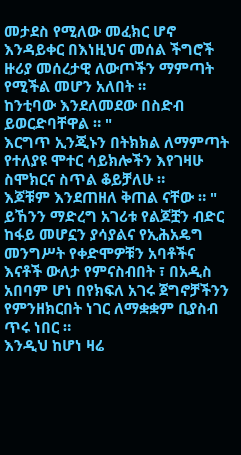መታደስ የሚለው መፈክር ሆኖ እንዳይቀር በእነዚህና መሰል ችግሮች ዙሪያ መሰረታዊ ለውጦችን ማምጣት የሚችል መሆን አለበት ።
ከንቲባው እንደለመደው በስድብ ይወርድባቸዋል ። "
እርግጥ ኢንጂኑን በትክክል ለማምጣት የተለያዩ ሞተር ሳይክሎችን እየገዛሁ ስሞክርና ስጥል ቆይቻለሁ ።
እጆቹም እንደጠዘለ ቅጠል ናቸው ። "
ይኸንን ማድረግ አገሪቱ የልጆቿን ብድር ከፋይ መሆኗን ያሳያልና የኢሕአዴግ መንግሥት የቀድሞዎቹን አባቶችና እናቶች ውለታ የምናስብበት ፣ በአዲስ አበባም ሆነ በየክፍለ አገሩ ጀግኖቻችንን የምንዘክርበት ነገር ለማቋቋም ቢያስብ ጥሩ ነበር ።
እንዲህ ከሆነ ዛሬ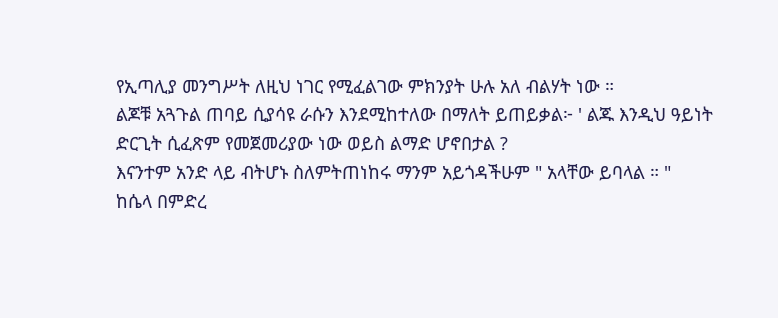የኢጣሊያ መንግሥት ለዚህ ነገር የሚፈልገው ምክንያት ሁሉ አለ ብልሃት ነው ።
ልጆቹ አጓጉል ጠባይ ሲያሳዩ ራሱን እንደሚከተለው በማለት ይጠይቃል፦ ' ልጁ እንዲህ ዓይነት ድርጊት ሲፈጽም የመጀመሪያው ነው ወይስ ልማድ ሆኖበታል ?
እናንተም አንድ ላይ ብትሆኑ ስለምትጠነከሩ ማንም አይጎዳችሁም " አላቸው ይባላል ። "
ከሴላ በምድረ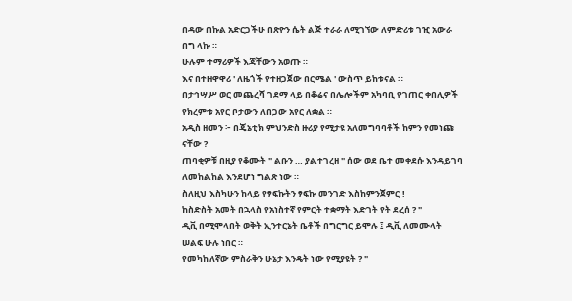በዳው በኩል አድርጋችሁ በጽዮን ሴት ልጅ ተራራ ለሚገኘው ለምድሪቱ ገዢ አውራ በግ ላኩ ።
ሁሉም ተማሪዎች እጃቸውን አወጡ ።
እና በተዘዋዋሪ ' ለዜጎች የተዘጋጀው በርሜል ' ውስጥ ይከቱናል ።
በታኅሣሥ ወር መጨረሻ ገደማ ላይ በቆሬና በሌሎችም አካባቢ የገጠር ቀበሊዎች የክረምቱ አየር ቦታውን ለበጋው አየር ለቋል ።
አዲስ ዘመን ፦ በጄኔቲክ ምህንድስ ዙሪያ የሚታዩ አለመግባባቶች ከምን የመነጩ ናቸው ?
ጠባቂዎቹ በዚያ የቆሙት " ልቡን … ያልተገረዘ " ሰው ወደ ቤተ መቀደሱ እንዳይገባ ለመከልከል እንደሆነ ግልጽ ነው ።
ስለዚህ እስካሁን ከላይ የፃፍኩትን ፃፍኩ መንገድ እስከምንጀምር !
ከስድስት አመት በኋላስ የአነስተኛ የምርት ተቋማት እድገት የት ደረሰ ? "
ዲቪ በሚሞላበት ወቅት ኢንተርኔት ቤቶች በግርግር ይሞሉ ፤ ዲቪ ለመሙላት ሠልፍ ሁሉ ነበር ።
የመካከለኛው ምስራቅን ሁኔታ እንዴት ነው የሚያዩት ? "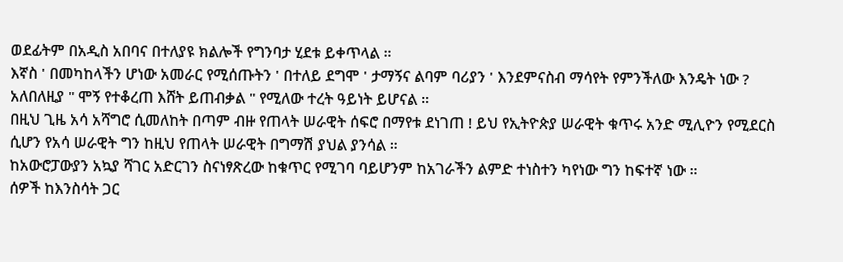ወደፊትም በአዲስ አበባና በተለያዩ ክልሎች የግንባታ ሂደቱ ይቀጥላል ።
እኛስ ' በመካከላችን ሆነው አመራር የሚሰጡትን ' በተለይ ደግሞ ' ታማኝና ልባም ባሪያን ' እንደምናስብ ማሳየት የምንችለው እንዴት ነው ?
አለበለዚያ " ሞኝ የተቆረጠ እሸት ይጠብቃል " የሚለው ተረት ዓይነት ይሆናል ።
በዚህ ጊዜ አሳ አሻግሮ ሲመለከት በጣም ብዙ የጠላት ሠራዊት ሰፍሮ በማየቱ ደነገጠ ! ይህ የኢትዮጵያ ሠራዊት ቁጥሩ አንድ ሚሊዮን የሚደርስ ሲሆን የአሳ ሠራዊት ግን ከዚህ የጠላት ሠራዊት በግማሽ ያህል ያንሳል ።
ከአውሮፓውያን አኳያ ሻገር አድርገን ስናነፃጽረው ከቁጥር የሚገባ ባይሆንም ከአገራችን ልምድ ተነስተን ካየነው ግን ከፍተኛ ነው ።
ሰዎች ከእንስሳት ጋር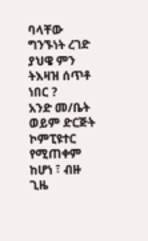ባላቸው ግንኙነት ረገድ ያህዌ ምን ትእዛዝ ሰጥቶ ነበር ?
አንድ መ/ቤት ወይም ድርጅት ኮምፒዩተር የሚጠቀም ከሆነ ፣ ብዙ ጊዜ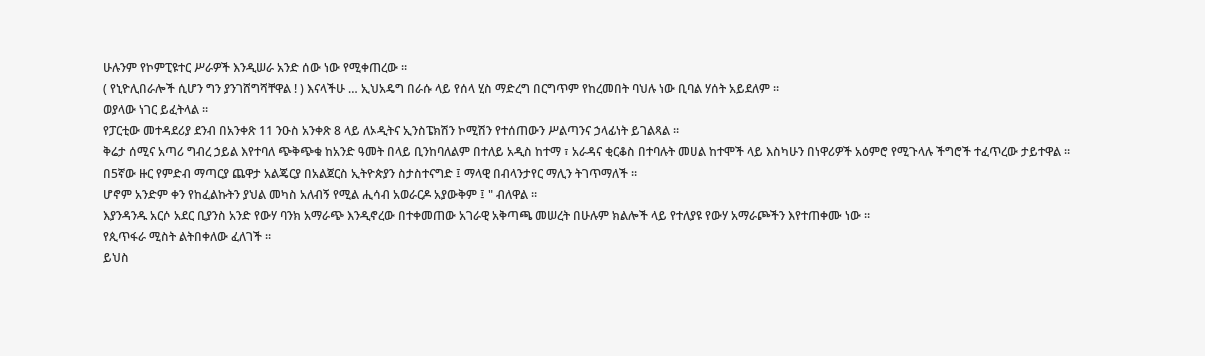ሁሉንም የኮምፒዩተር ሥራዎች እንዲሠራ አንድ ሰው ነው የሚቀጠረው ።
( የኒዮሊበራሎች ሲሆን ግን ያንገሸግሻቸዋል ! ) እናላችሁ … ኢህአዴግ በራሱ ላይ የሰላ ሂስ ማድረግ በርግጥም የከረመበት ባህሉ ነው ቢባል ሃሰት አይደለም ።
ወያላው ነገር ይፈትላል ።
የፓርቲው መተዳደሪያ ደንብ በአንቀጽ 11 ንዑስ አንቀጽ 8 ላይ ለኦዲትና ኢንስፔክሽን ኮሚሽን የተሰጠውን ሥልጣንና ኃላፊነት ይገልጻል ።
ቅሬታ ሰሚና አጣሪ ግብረ ኃይል እየተባለ ጭቅጭቁ ከአንድ ዓመት በላይ ቢንከባለልም በተለይ አዲስ ከተማ ፣ አራዳና ቂርቆስ በተባሉት መሀል ከተሞች ላይ እስካሁን በነዋሪዎች አዕምሮ የሚጉላሉ ችግሮች ተፈጥረው ታይተዋል ።
በ5ኛው ዙር የምድብ ማጣርያ ጨዋታ አልጄርያ በአልጀርስ ኢትዮጵያን ስታስተናግድ ፤ ማላዊ በብላንታየር ማሊን ትገጥማለች ።
ሆኖም አንድም ቀን የከፈልኩትን ያህል መካስ አለብኝ የሚል ሒሳብ አወራርዶ አያውቅም ፤ " ብለዋል ።
እያንዳንዱ አርሶ አደር ቢያንስ አንድ የውሃ ባንክ አማራጭ እንዲኖረው በተቀመጠው አገራዊ አቅጣጫ መሠረት በሁሉም ክልሎች ላይ የተለያዩ የውሃ አማራጮችን እየተጠቀሙ ነው ።
የጲጥፋራ ሚስት ልትበቀለው ፈለገች ።
ይህስ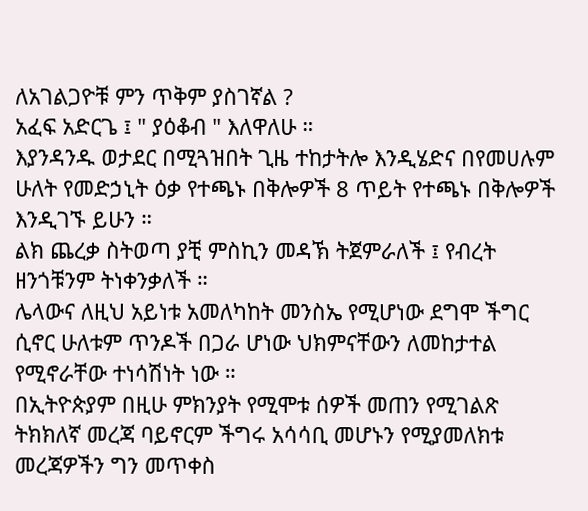ለአገልጋዮቹ ምን ጥቅም ያስገኛል ?
አፈፍ አድርጌ ፤ " ያዕቆብ " እለዋለሁ ።
እያንዳንዱ ወታደር በሚጓዝበት ጊዜ ተከታትሎ እንዲሄድና በየመሀሉም ሁለት የመድኃኒት ዕቃ የተጫኑ በቅሎዎች 8 ጥይት የተጫኑ በቅሎዎች እንዲገኙ ይሁን ።
ልክ ጨረቃ ስትወጣ ያቺ ምስኪን መዳኽ ትጀምራለች ፤ የብረት ዘንጎቹንም ትነቀንቃለች ።
ሌላውና ለዚህ አይነቱ አመለካከት መንስኤ የሚሆነው ደግሞ ችግር ሲኖር ሁለቱም ጥንዶች በጋራ ሆነው ህክምናቸውን ለመከታተል የሚኖራቸው ተነሳሽነት ነው ።
በኢትዮጵያም በዚሁ ምክንያት የሚሞቱ ሰዎች መጠን የሚገልጽ ትክክለኛ መረጃ ባይኖርም ችግሩ አሳሳቢ መሆኑን የሚያመለክቱ መረጃዎችን ግን መጥቀስ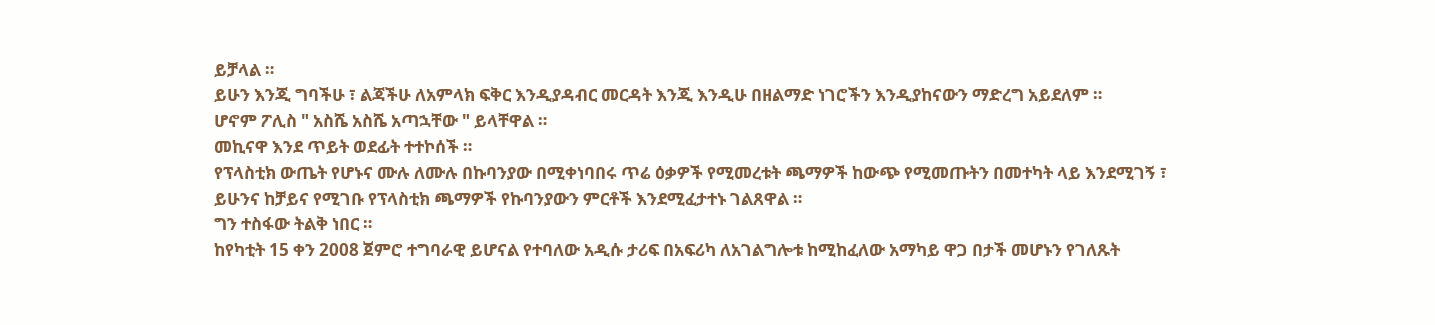ይቻላል ።
ይሁን እንጂ ግባችሁ ፣ ልጃችሁ ለአምላክ ፍቅር እንዲያዳብር መርዳት እንጂ እንዲሁ በዘልማድ ነገሮችን እንዲያከናውን ማድረግ አይደለም ።
ሆኖም ፖሊስ " አስሼ አስሼ አጣኋቸው " ይላቸዋል ።
መኪናዋ እንደ ጥይት ወደፊት ተተኮሰች ።
የፕላስቲክ ውጤት የሆኑና ሙሉ ለሙሉ በኩባንያው በሚቀነባበሩ ጥሬ ዕቃዎች የሚመረቱት ጫማዎች ከውጭ የሚመጡትን በመተካት ላይ እንደሚገኝ ፣ ይሁንና ከቻይና የሚገቡ የፕላስቲክ ጫማዎች የኩባንያውን ምርቶች እንደሚፈታተኑ ገልጸዋል ።
ግን ተስፋው ትልቅ ነበር ።
ከየካቲት 15 ቀን 2008 ጀምሮ ተግባራዊ ይሆናል የተባለው አዲሱ ታሪፍ በአፍሪካ ለአገልግሎቱ ከሚከፈለው አማካይ ዋጋ በታች መሆኑን የገለጹት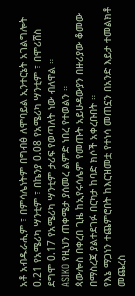አቶ አብዱራሒም ፣ በምሳሌነትም በግብፅ ለሞባይል ኢንተርኔት አገልግሎት 0.21 የአሜሪካ ሣንቲም ፣ በኬንያ 0.08 የአሜሪካ ሣንቲም ፣ በሞሪሸስ ደግሞ 0.17 የአሜሪካ ሣንቲም ታሪፍ የወጣለት ነው ብለዋል ።
ASIKO የዚህን ጠቀሜታ ያሰመረ ልምድ ነበረ የተወልን ።
ጳውሎስ በቀረበ ጊዜ ከኢየሩሳሌም የመጡት አይሁዳውያን በዙሪያው ቆመው በማስረጃ ያልተደገፉ በርካታ ከባድ ክሶች አቀረቡበት ።
የእኔ ማጋነን ተጨምሮበት ከእርዝመቷ የተነሳ መጠኗን በአንድ እይታ ተመልክቶ መጨረስ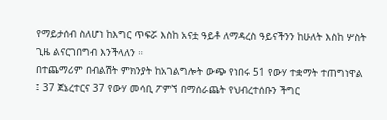የማይታሰብ ስለሆነ ከእግር ጥፍሯ እስከ አናቷ ዓይቶ ለማዳረስ ዓይናችንን ከሁለት እስከ ሦስት ጊዜ ልናርገበግብ እንችላለን ።
በተጨማሪም በብልሽት ምክንያት ከአገልግሎት ውጭ የነበሩ 51 የውሃ ተቋማት ተጠግነዋል ፤ 37 ጀኔረተርና 37 የውሃ መሳቢ ፖምኘ በማሰራጨት የህብረተሰቡን ችግር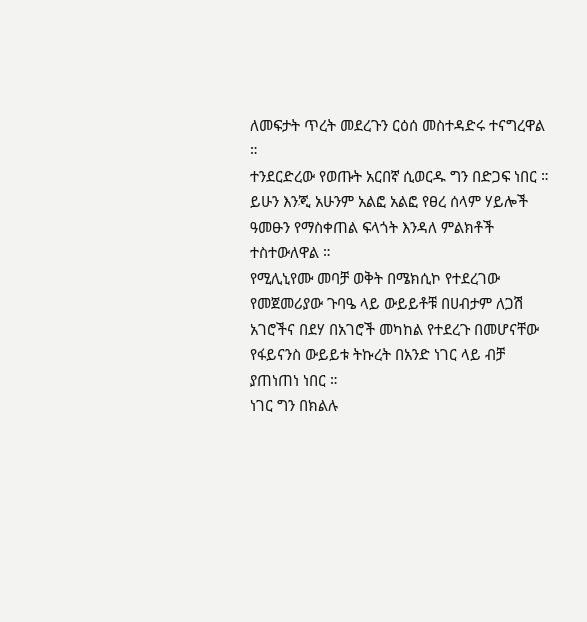ለመፍታት ጥረት መደረጉን ርዕሰ መስተዳድሩ ተናግረዋል ።
ተንደርድረው የወጡት አርበኛ ሲወርዱ ግን በድጋፍ ነበር ።
ይሁን እንጂ አሁንም አልፎ አልፎ የፀረ ሰላም ሃይሎች ዓመፁን የማስቀጠል ፍላጎት እንዳለ ምልክቶች ተስተውለዋል ።
የሚሊኒየሙ መባቻ ወቅት በሜክሲኮ የተደረገው የመጀመሪያው ጉባዔ ላይ ውይይቶቹ በሀብታም ለጋሽ አገሮችና በደሃ በአገሮች መካከል የተደረጉ በመሆናቸው የፋይናንስ ውይይቱ ትኩረት በአንድ ነገር ላይ ብቻ ያጠነጠነ ነበር ።
ነገር ግን በክልሉ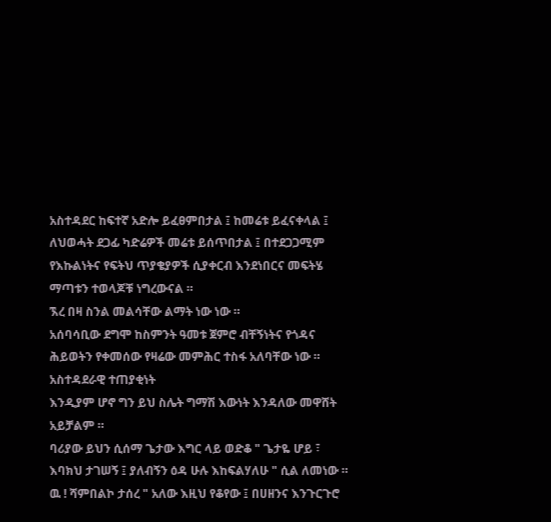አስተዳደር ከፍተኛ አድሎ ይፈፀምበታል ፤ ከመሬቱ ይፈናቀላል ፤ ለህወሓት ደጋፊ ካድሬዎች መሬቱ ይሰጥበታል ፤ በተደጋጋሚም የእኩልነትና የፍትህ ጥያቄያዎች ሲያቀርብ እንደነበርና መፍትሄ ማጣቱን ተወላጆቹ ነግረውናል ።
ኧረ በዛ ስንል መልሳቸው ልማት ነው ነው ።
አሰባሳቢው ደግሞ ከስምንት ዓመቱ ጀምሮ ብቸኝነትና የጎዳና ሕይወትን የቀመሰው የዛሬው መምሕር ተስፋ አለባቸው ነው ።
አስተዳደራዊ ተጠያቂነት
እንዲያም ሆኖ ግን ይህ ስሌት ግማሽ እውነት እንዳለው መዋሸት አይቻልም ።
ባሪያው ይህን ሲሰማ ጌታው እግር ላይ ወድቆ " ጌታዬ ሆይ ፣ እባክህ ታገሠኝ ፤ ያለብኝን ዕዳ ሁሉ እከፍልሃለሁ " ሲል ለመነው ።
ዉ ! ሻምበልኮ ታሰረ " አለው እዚህ የቆየው ፤ በሀዘንና እንጉርጉሮ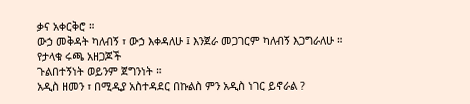ቃና አቀርቅሮ ።
ውኃ መቅዳት ካለብኝ ፣ ውኃ እቀዳለሁ ፤ እንጀራ መጋገርም ካለብኝ እጋግራለሁ ።
የታላቁ ሩጫ አዘጋጆች
ጉልበተኝነት ወይንም ጀግንነት ።
አዲስ ዘመን ፣ በሚዲያ አስተዳደር በኩልስ ምን አዲስ ነገር ይኖራል ?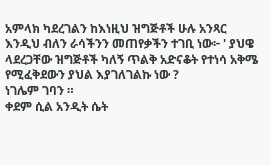አምላክ ካደረገልን ከእነዚህ ዝግጅቶች ሁሉ አንጻር እንዲህ ብለን ራሳችንን መጠየቃችን ተገቢ ነው፦ ' ያህዌ ላደረጋቸው ዝግጅቶች ካለኝ ጥልቅ አድናቆት የተነሳ አቅሜ የሚፈቅደውን ያህል እያገለገልኩ ነው ?
ነገሌም ገባን ።
ቀደም ሲል አንዲት ሴት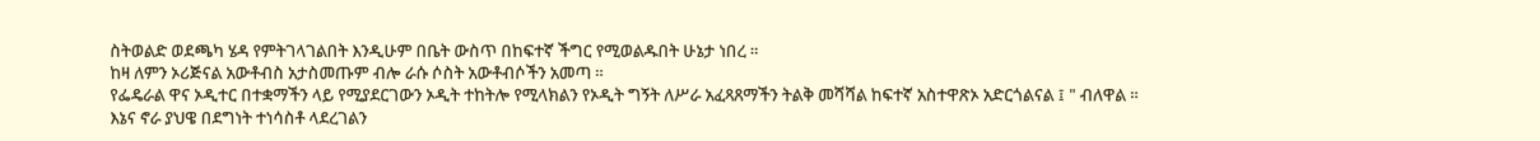ስትወልድ ወደጫካ ሄዳ የምትገላገልበት እንዲሁም በቤት ውስጥ በከፍተኛ ችግር የሚወልዱበት ሁኔታ ነበረ ።
ከዛ ለምን ኦሪጅናል አውቶብስ አታስመጡም ብሎ ራሱ ሶስት አውቶብሶችን አመጣ ።
የፌዴራል ዋና ኦዲተር በተቋማችን ላይ የሚያደርገውን ኦዲት ተከትሎ የሚላክልን የኦዲት ግኝት ለሥራ አፈጻጸማችን ትልቅ መሻሻል ከፍተኛ አስተዋጽኦ አድርጎልናል ፤ " ብለዋል ።
እኔና ኖራ ያህዌ በደግነት ተነሳስቶ ላደረገልን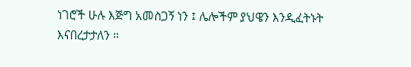ነገሮች ሁሉ እጅግ አመስጋኝ ነን ፤ ሌሎችም ያህዌን እንዲፈትኑት እናበረታታለን ።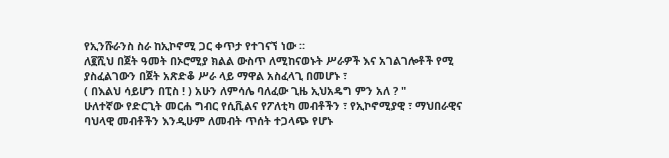የኢንሹራንስ ስራ ከኢኮኖሚ ጋር ቀጥታ የተገናኘ ነው ።
ለ፪ሺህ በጀት ዓመት በኦሮሚያ ክልል ውስጥ ለሚከናወኑት ሥራዎች እና አገልገሎቶች የሚ ያስፈልገውን በጀት አጽድቆ ሥራ ላይ ማዋል አስፈላጊ በመሆኑ ፣
( በእልህ ሳይሆን በፒስ ! ) አሁን ለምሳሌ ባለፈው ጊዜ ኢህአዴግ ምን አለ ? "
ሁለተኛው የድርጊት መርሐ ግብር የሲቪልና የፖለቲካ መብቶችን ፣ የኢኮኖሚያዊ ፣ ማህበራዊና ባህላዊ መብቶችን እንዲሁም ለመብት ጥሰት ተጋላጭ የሆኑ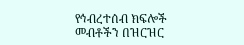የኅብረተሰብ ክፍሎች መብቶችን በዝርዝር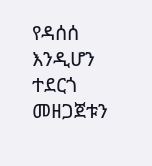የዳሰሰ እንዲሆን ተደርጎ መዘጋጀቱን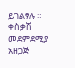ይገልፃሉ ።
ቀስቃሽ መደምደሚያ አዘጋጅ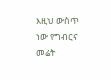እዚህ ውስጥ ነው የግብርና መሬት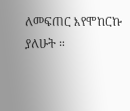ለመፍጠር እየሞከርኩ ያለሁት ።